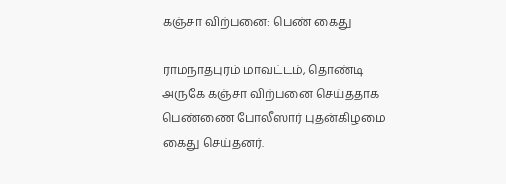கஞ்சா விற்பனை: பெண் கைது

ராமநாதபுரம் மாவட்டம், தொண்டி அருகே கஞ்சா விற்பனை செய்ததாக பெண்ணை போலீஸார் புதன்கிழமை கைது செய்தனர்.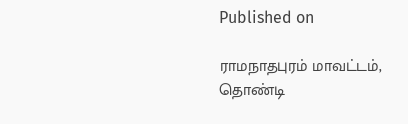Published on

ராமநாதபுரம் மாவட்டம், தொண்டி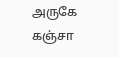அருகே கஞ்சா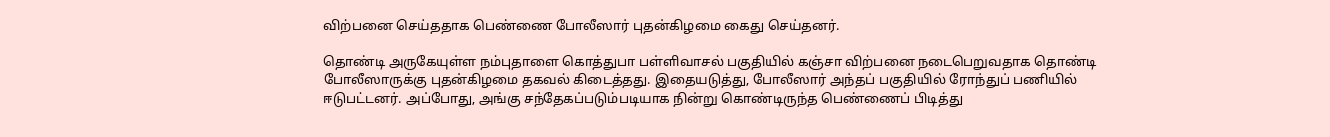விற்பனை செய்ததாக பெண்ணை போலீஸார் புதன்கிழமை கைது செய்தனர்.

தொண்டி அருகேயுள்ள நம்புதாளை கொத்துபா பள்ளிவாசல் பகுதியில் கஞ்சா விற்பனை நடைபெறுவதாக தொண்டி போலீஸாருக்கு புதன்கிழமை தகவல் கிடைத்தது. இதையடுத்து, போலீஸார் அந்தப் பகுதியில் ரோந்துப் பணியில் ஈடுபட்டனர். அப்போது, அங்கு சந்தேகப்படும்படியாக நின்று கொண்டிருந்த பெண்ணைப் பிடித்து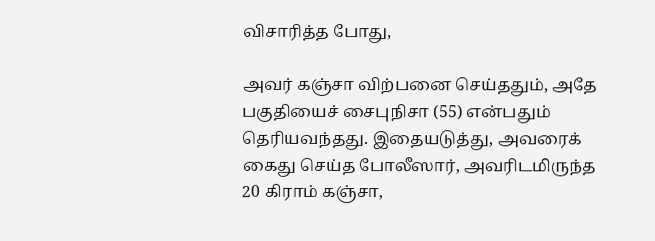விசாரித்த போது,

அவர் கஞ்சா விற்பனை செய்ததும், அதே பகுதியைச் சைபுநிசா (55) என்பதும் தெரியவந்தது. இதையடுத்து, அவரைக் கைது செய்த போலீஸார், அவரிடமிருந்த 20 கிராம் கஞ்சா,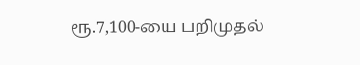ரூ.7,100-யை பறிமுதல்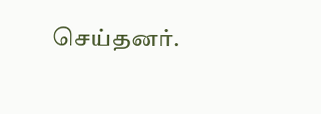செய்தனர்.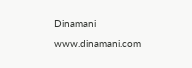Dinamani
www.dinamani.com